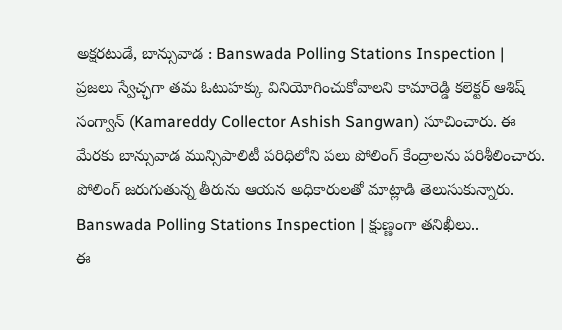అక్షరటుడే, బాన్సువాడ : Banswada Polling Stations Inspection | ప్రజలు స్వేచ్ఛగా తమ ఓటుహక్కు వినియోగించుకోవాలని కామారెడ్డి కలెక్టర్ ఆశిష్ సంగ్వాన్ (Kamareddy Collector Ashish Sangwan) సూచించారు. ఈ మేరకు బాన్సువాడ మున్సిపాలిటీ పరిధిలోని పలు పోలింగ్ కేంద్రాలను పరిశీలించారు. పోలింగ్ జరుగుతున్న తీరును ఆయన అధికారులతో మాట్లాడి తెలుసుకున్నారు.
Banswada Polling Stations Inspection | క్షుణ్ణంగా తనిఖీలు..
ఈ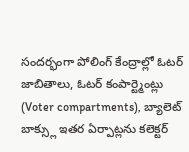సందర్భంగా పోలింగ్ కేంద్రాల్లో ఓటర్ జాబితాలు, ఓటర్ కంపార్ట్మెంట్లు (Voter compartments), బ్యాలెట్ బాక్స్లు ఇతర ఏర్పాట్లను కలెక్టర్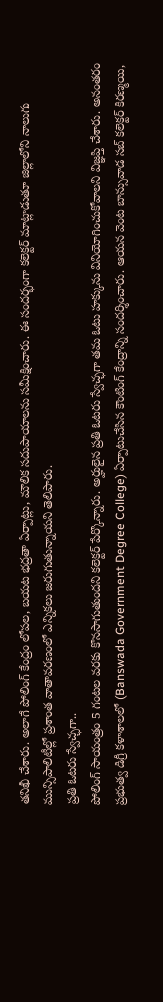తనిఖీ చేశారు. అలాగే పోలింగ్ కేంద్రం లోపల, బయట భద్రతా ఏర్పాట్లు, మౌలిక సదుపాయాలను సమీక్షించారు. ఈ సందర్భంగా కలెక్టర్ మాట్లాడుతూ జిల్లాలోని నాలుగు మున్సిపాలిటీల్లో ప్రశాంత వాతావరణంలో ఎన్నికలు జరుగుతున్నాయని తెలిపారు.
ప్రతి ఓటరు స్వేచ్ఛగా..
పోలింగ్ సాయంత్రం 5 గంటల వరకు కొనసాగుతుందని కలెక్టర్ పేర్కొన్నారు. అర్హులైన ప్రతి ఓటరు స్వేచ్ఛగా తమ ఓటు హక్కును వినియోగించుకోవాలని విజ్ఞప్తి చేశారు. అనంతరం ప్రభుత్వ డిగ్రీ కళాశాలలో (Banswada Government Degree College) ఏర్పాటుచేసిన కౌంటింగ్ కేంద్రాన్ని సందర్శించారు. ఆయన వెంట బాన్సువాడ సబ్ కలెక్టర్ కిరణ్మయి,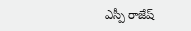ఎస్పీ రాజేష్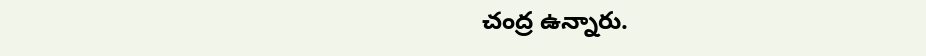చంద్ర ఉన్నారు.